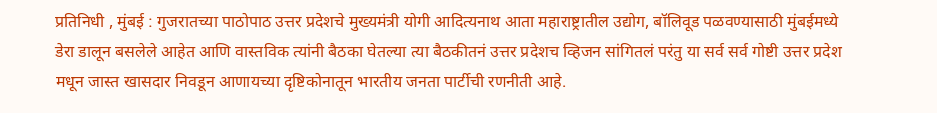प्रतिनिधी , मुंबई : गुजरातच्या पाठोपाठ उत्तर प्रदेशचे मुख्यमंत्री योगी आदित्यनाथ आता महाराष्ट्रातील उद्योग, बॉलिवूड पळवण्यासाठी मुंबईमध्ये डेरा डालून बसलेले आहेत आणि वास्तविक त्यांनी बैठका घेतल्या त्या बैठकीतनं उत्तर प्रदेशच व्हिजन सांगितलं परंतु या सर्व सर्व गोष्टी उत्तर प्रदेश मधून जास्त खासदार निवडून आणायच्या दृष्टिकोनातून भारतीय जनता पार्टीची रणनीती आहे.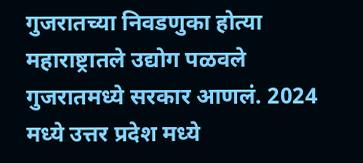गुजरातच्या निवडणुका होत्या महाराष्ट्रातले उद्योग पळवले गुजरातमध्ये सरकार आणलं. 2024 मध्ये उत्तर प्रदेश मध्ये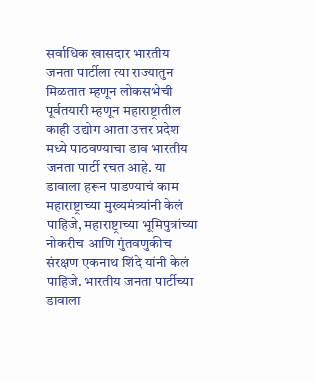सर्वाधिक खासदार भारतीय जनता पार्टीला त्या राज्यातुन मिळतात म्हणून लोकसभेची पूर्वतयारी म्हणून महाराष्ट्रातील काही उद्योग आता उत्तर प्रदेश मध्ये पाठवण्याचा डाव भारतीय जनता पार्टी रचत आहे. या डावाला हरून पाडण्याचं काम महाराष्ट्राच्या मुख्यमंत्र्यांनी केलं पाहिजे, महाराष्ट्राच्या भूमिपुत्रांच्या नोकरीच आणि गुंतवणुकीच संरक्षण एकनाथ शिंदे यांनी केलं पाहिजे. भारतीय जनता पार्टीच्या डावाला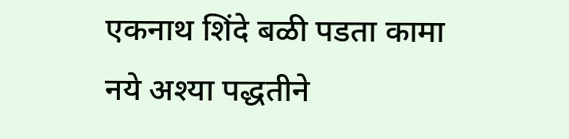एकनाथ शिंदे बळी पडता कामा नये अश्या पद्धतीने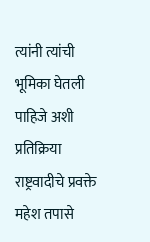त्यांनी त्यांची भूमिका घेतली पाहिजे अशी प्रतिक्रिया राष्ट्रवादीचे प्रवक्ते महेश तपासे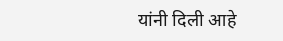यांनी दिली आहे